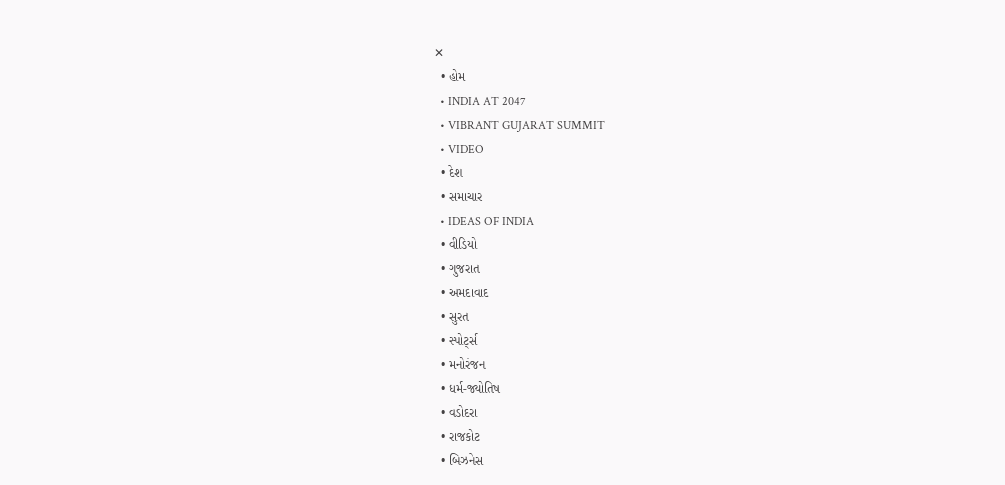✕
  • હોમ
  • INDIA AT 2047
  • VIBRANT GUJARAT SUMMIT
  • VIDEO
  • દેશ
  • સમાચાર
  • IDEAS OF INDIA
  • વીડિયો
  • ગુજરાત
  • અમદાવાદ
  • સુરત
  • સ્પોર્ટ્સ
  • મનોરંજન
  • ધર્મ-જ્યોતિષ
  • વડોદરા
  • રાજકોટ
  • બિઝનેસ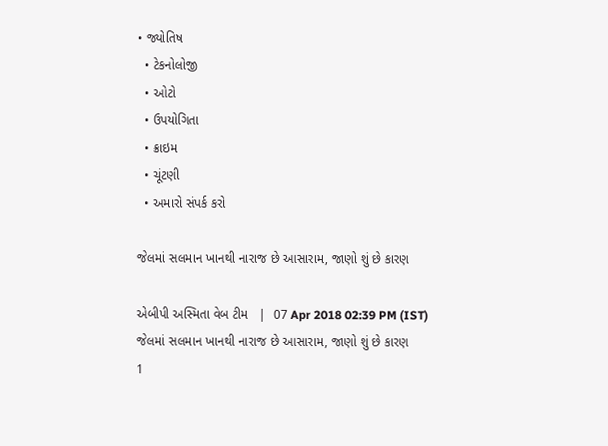• જ્યોતિષ
  • ટેકનોલોજી
  • ઓટો
  • ઉપયોગિતા
  • ક્રાઇમ
  • ચૂંટણી
  • અમારો સંપર્ક કરો

જેલમાં સલમાન ખાનથી નારાજ છે આસારામ, જાણો શું છે કારણ

એબીપી અસ્મિતા વેબ ટીમ   |  07 Apr 2018 02:39 PM (IST)
જેલમાં સલમાન ખાનથી નારાજ છે આસારામ, જાણો શું છે કારણ
1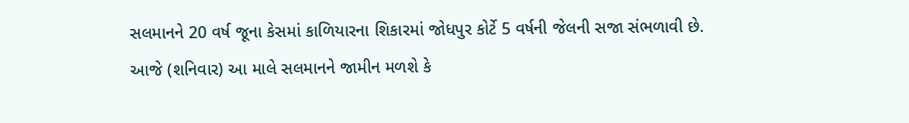સલમાનને 20 વર્ષ જૂના કેસમાં કાળિયારના શિકારમાં જોધપુર કોર્ટે 5 વર્ષની જેલની સજા સંભળાવી છે. આજે (શનિવાર) આ માલે સલમાનને જામીન મળશે કે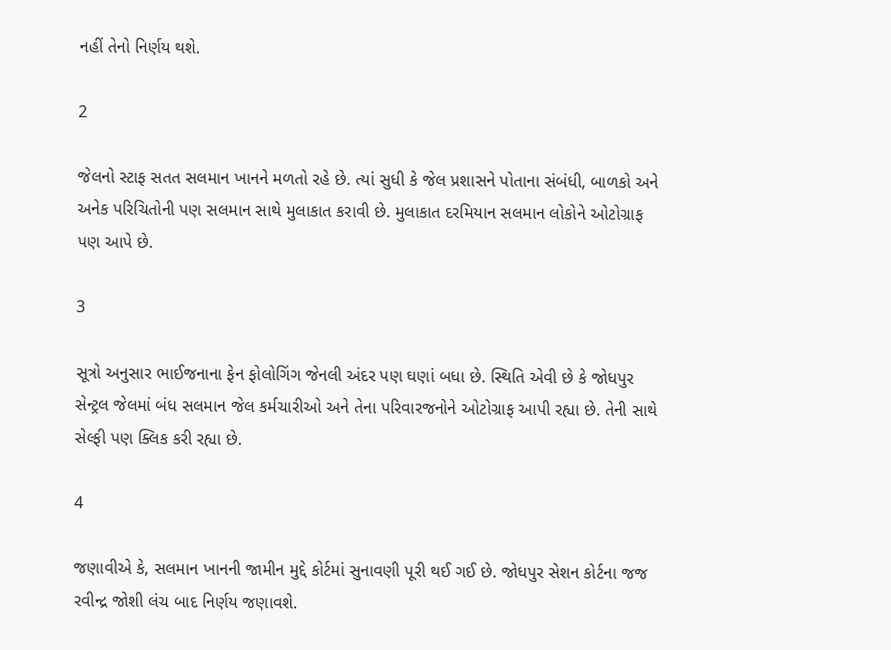નહીં તેનો નિર્ણય થશે.

2

જેલનો સ્ટાફ સતત સલમાન ખાનને મળતો રહે છે. ત્યાં સુધી કે જેલ પ્રશાસને પોતાના સંબંધી, બાળકો અને અનેક પરિચિતોની પણ સલમાન સાથે મુલાકાત કરાવી છે. મુલાકાત દરમિયાન સલમાન લોકોને ઓટોગ્રાફ પણ આપે છે.

3

સૂત્રો અનુસાર ભાઈજનાના ફેન ફોલોગિંગ જેનલી અંદર પણ ઘણાં બધા છે. સ્થિતિ એવી છે કે જોધપુર સેન્ટ્રલ જેલમાં બંધ સલમાન જેલ કર્મચારીઓ અને તેના પરિવારજનોને ઓટોગ્રાફ આપી રહ્યા છે. તેની સાથે સેલ્ફી પણ ક્લિક કરી રહ્યા છે.

4

જણાવીએ કે, સલમાન ખાનની જામીન મુદ્દે કોર્ટમાં સુનાવણી પૂરી થઈ ગઈ છે. જોધપુર સેશન કોર્ટના જજ રવીન્દ્ર જોશી લંચ બાદ નિર્ણય જણાવશે.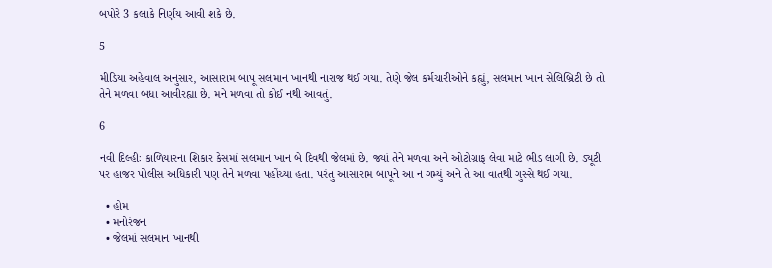બપોરે 3 કલાકે નિર્ણય આવી શકે છે.

5

મીડિયા અહેવાલ અનુસાર, આસારામ બાપૂ સલમાન ખાનથી નારાજ થઈ ગયા. તેણે જેલ કર્મચારીઓને કહ્યું, સલમાન ખાન સેલિબ્રિટી છે તો તેને મળવા બધા આવીરહ્યા છે. મને મળવા તો કોઈ નથી આવતું.

6

નવી દિલ્હીઃ કાળિયારના શિકાર કેસમાં સલમાન ખાન બે દિવથી જેલમાં છે. જ્યાં તેને મળવા અને ઓટોગ્રાફ લેવા માટે ભીડ લાગી છે. ડ્યૂટી પર હાજર પોલીસ અધિકારી પણ તેને મળવા પહોંચ્યા હતા. પરંતુ આસારામ બાપૂને આ ન ગમ્યું અને તે આ વાતથી ગુસ્સે થઈ ગયા.

  • હોમ
  • મનોરંજન
  • જેલમાં સલમાન ખાનથી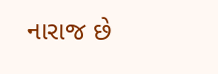નારાજ છે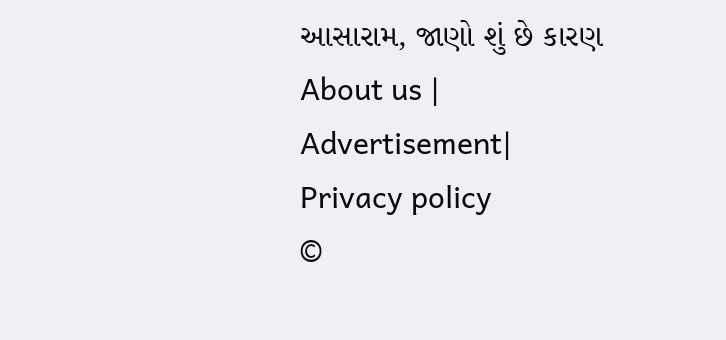આસારામ, જાણો શું છે કારણ
About us | Advertisement| Privacy policy
©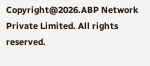Copyright@2026.ABP Network Private Limited. All rights reserved.